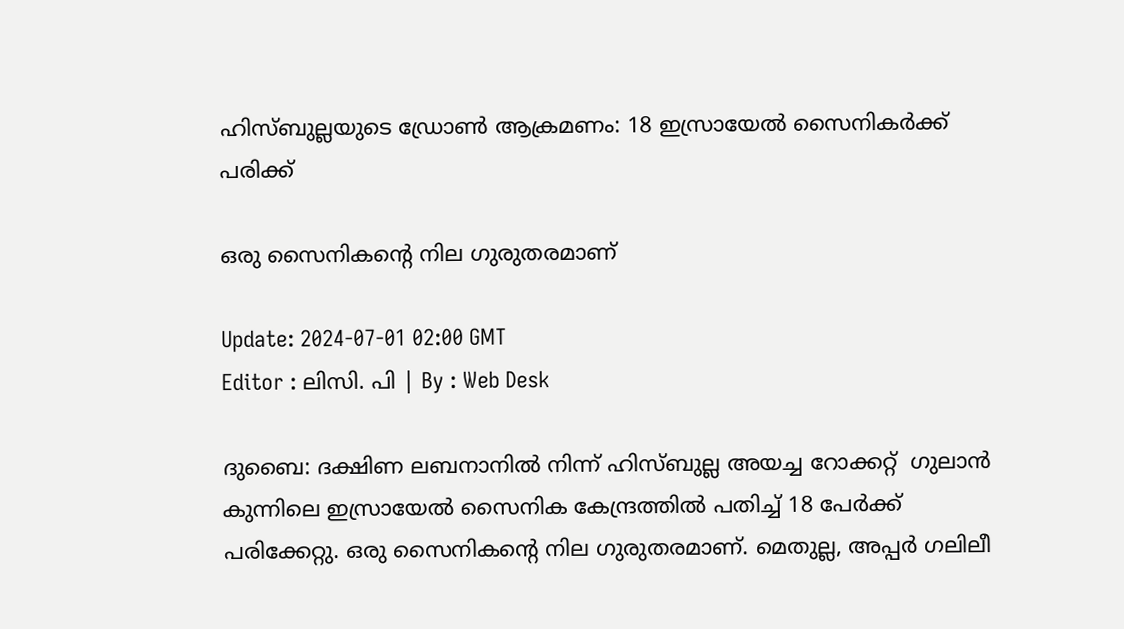ഹിസ്ബുല്ലയുടെ ഡ്രോൺ ആക്രമണം: 18 ഇസ്രായേൽ സൈനികർക്ക് പരിക്ക്

ഒരു സൈനികന്‍റെ നില ഗുരുതരമാണ്

Update: 2024-07-01 02:00 GMT
Editor : ലിസി. പി | By : Web Desk

ദുബൈ: ദക്ഷിണ ലബനാനിൽ നിന്ന് ഹിസ്ബുല്ല അയച്ച റോക്കറ്റ്  ഗുലാൻ കുന്നിലെ ഇസ്രായേൽ സൈനിക കേന്ദ്രത്തിൽ പതിച്ച് 18 പേർക്ക് പരിക്കേറ്റു. ഒരു സൈനികന്‍റെ നില ഗുരുതരമാണ്. മെതുല്ല, അപ്പർ ഗലിലീ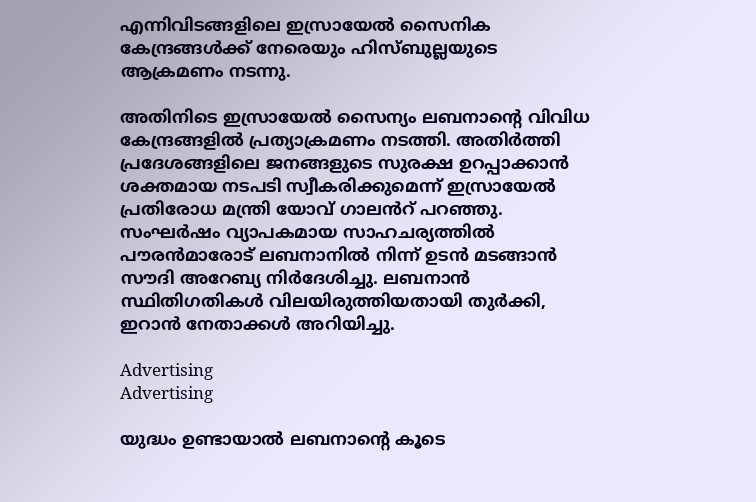എന്നിവിടങ്ങളിലെ ഇസ്രായേൽ സൈനിക കേന്ദ്രങ്ങൾക്ക് നേരെയും ഹിസ്ബുല്ലയുടെ ആക്രമണം നടന്നു.

അതിനിടെ ഇസ്രായേൽ സൈന്യം ലബനാന്‍റെ വിവിധ കേന്ദ്രങ്ങളിൽ പ്രത്യാക്രമണം നടത്തി. അതിർത്തി പ്രദേശങ്ങളിലെ ജനങ്ങളുടെ സുരക്ഷ ഉറപ്പാക്കാൻ ശക്തമായ നടപടി സ്വീകരിക്കുമെന്ന് ഇസ്രായേൽ പ്രതിരോധ മന്ത്രി യോവ് ഗാലൻറ് പറഞ്ഞു. സംഘർഷം വ്യാപകമായ സാഹചര്യത്തിൽ പൗരൻമാരോട് ലബനാനിൽ നിന്ന് ഉടൻ മടങ്ങാൻ സൗദി അറേബ്യ നിർദേശിച്ചു. ലബനാൻ സ്ഥിതിഗതികൾ വിലയിരുത്തിയതായി തുർക്കി, ഇറാൻ നേതാക്കൾ അറിയിച്ചു.

Advertising
Advertising

യുദ്ധം ഉണ്ടായാൽ ലബനാന്‍റെ കൂടെ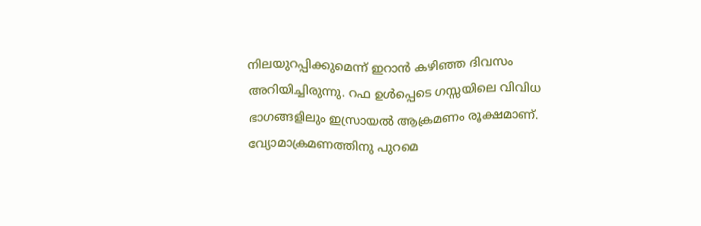നിലയുറപ്പിക്കുമെന്ന് ഇറാൻ കഴിഞ്ഞ ദിവസം അറിയിച്ചിരുന്നു. റഫ ഉൾപ്പെടെ ഗസ്സയിലെ വിവിധ ഭാഗങ്ങളിലും ഇസ്രായൽ ആക്രമണം രൂക്ഷമാണ്. വ്യോമാക്രമണത്തിനു പുറമെ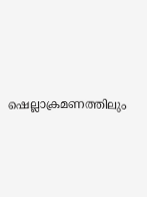ഷെല്ലാക്രമണത്തിലും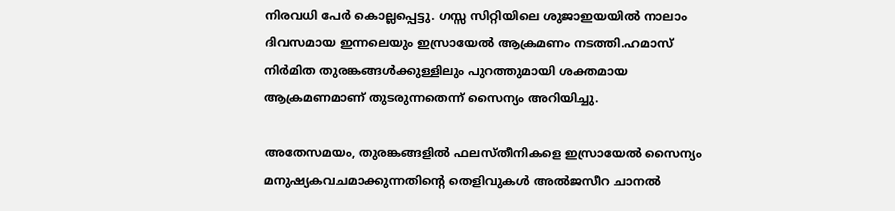നിരവധി പേർ കൊല്ലപ്പെട്ടു. ഗസ്സ സിറ്റിയിലെ ശുജാഇയയിൽ നാലാം ദിവസമായ ഇന്നലെയും ഇസ്രായേൽ ആക്രമണം നടത്തി.ഹമാസ് നിർമിത തുരങ്കങ്ങൾക്കുള്ളിലും പുറത്തുമായി ശക്തമായ ആക്രമണമാണ് തുടരുന്നതെന്ന് സൈന്യം അറിയിച്ചു.

അതേസമയം, തുരങ്കങ്ങളിൽ ഫലസ്തീനികളെ ഇസ്രായേൽ സൈന്യം മനുഷ്യകവചമാക്കുന്നതിന്‍റെ തെളിവുകൾ അൽജസീറ ചാനൽ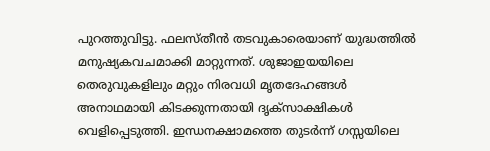പുറത്തുവിട്ടു. ഫലസ്തീൻ തടവുകാരെയാണ് യുദ്ധത്തിൽ മനുഷ്യകവചമാക്കി മാറ്റുന്നത്. ശുജാഇയയിലെ തെരുവുകളിലും മറ്റും നിരവധി മൃതദേഹങ്ങൾ അനാഥമായി കിടക്കുന്നതായി ദൃക്സാക്ഷികൾ വെളിപ്പെടുത്തി. ഇന്ധനക്ഷാമത്തെ തുടർന്ന് ഗസ്സയിലെ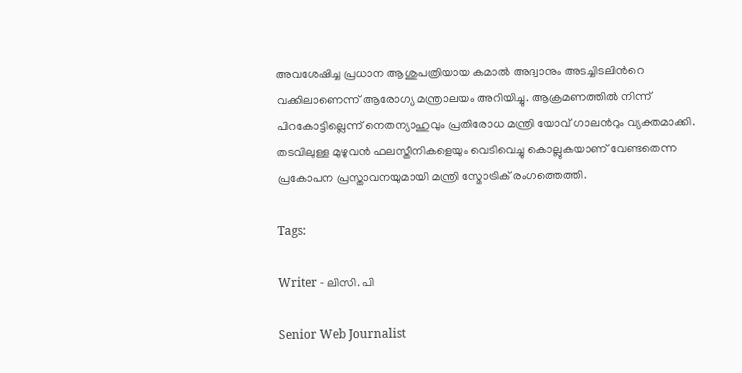അവശേഷിച്ച പ്രധാന ആശുപത്രിയായ കമാൽ അദ്വാനും അടച്ചിടലിന്‍റെ വക്കിലാണെന്ന് ആരോഗ്യ മന്ത്രാലയം അറിയിച്ചു. ആക്രമണത്തിൽ നിന്ന് പിറകോട്ടില്ലെന്ന് നെതന്യാഹുവും പ്രതിരോധ മന്ത്രി യോവ് ഗാലൻറും വ്യക്തമാക്കി. തടവിലുള്ള മുഴുവൻ ഫലസ്തീനികളെയും വെടിവെച്ചു കൊല്ലുകയാണ് വേണ്ടതെന്ന പ്രകോപന പ്രസ്താവനയുമായി മന്ത്രി സ്മോട്രിക് രംഗത്തെത്തി.

Tags:

Writer - ലിസി. പി

Senior Web Journalist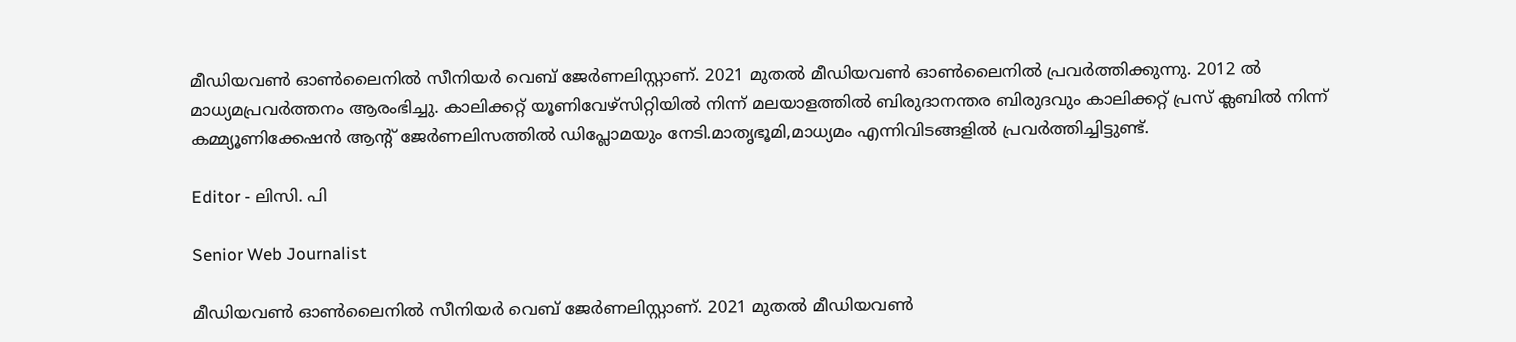മീഡിയവൺ ഓൺലൈനിൽ സീനിയർ വെബ് ജേർണലിസ്റ്റാണ്. 2021 മുതൽ മീഡിയവൺ ഓൺലൈനിൽ പ്രവർത്തിക്കുന്നു. 2012 ല്‍ മാധ്യമപ്രവര്‍ത്തനം ആരംഭിച്ചു. കാലിക്കറ്റ് യൂണിവേഴ്‌സിറ്റിയിൽ നിന്ന് മലയാളത്തിൽ ബിരുദാനന്തര ബിരുദവും കാലിക്കറ്റ് പ്രസ് ക്ലബിൽ നിന്ന് കമ്മ്യൂണിക്കേഷൻ ആന്റ് ജേർണലിസത്തിൽ ഡിപ്ലോമയും നേടി.മാതൃഭൂമി,മാധ്യമം എന്നിവിടങ്ങളിൽ പ്രവർത്തിച്ചിട്ടുണ്ട്.

Editor - ലിസി. പി

Senior Web Journalist

മീഡിയവൺ ഓൺലൈനിൽ സീനിയർ വെബ് ജേർണലിസ്റ്റാണ്. 2021 മുതൽ മീഡിയവൺ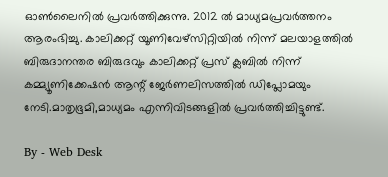ഓൺലൈനിൽ പ്രവർത്തിക്കുന്നു. 2012 ല്‍ മാധ്യമപ്രവര്‍ത്തനം ആരംഭിച്ചു. കാലിക്കറ്റ് യൂണിവേഴ്‌സിറ്റിയിൽ നിന്ന് മലയാളത്തിൽ ബിരുദാനന്തര ബിരുദവും കാലിക്കറ്റ് പ്രസ് ക്ലബിൽ നിന്ന് കമ്മ്യൂണിക്കേഷൻ ആന്റ് ജേർണലിസത്തിൽ ഡിപ്ലോമയും നേടി.മാതൃഭൂമി,മാധ്യമം എന്നിവിടങ്ങളിൽ പ്രവർത്തിച്ചിട്ടുണ്ട്.

By - Web Desk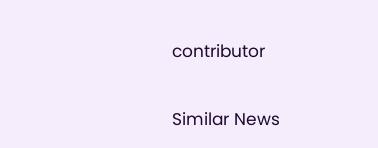contributor

Similar News